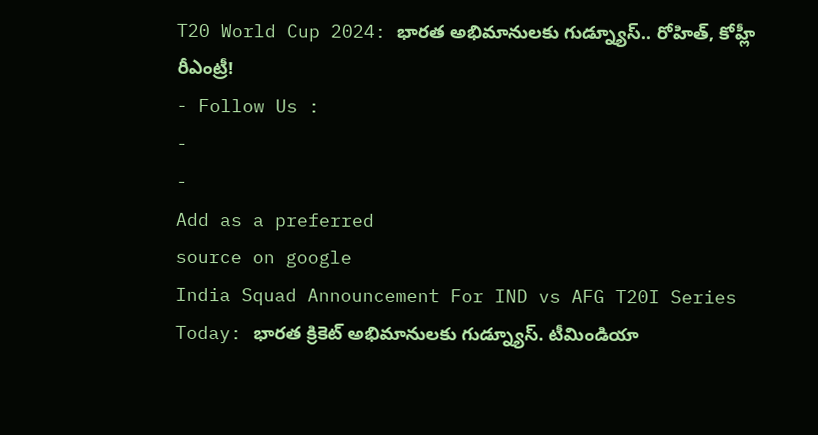T20 World Cup 2024: భారత అభిమానులకు గుడ్న్యూస్.. రోహిత్, కోహ్లీ రీఎంట్రీ!
- Follow Us :
-
-
Add as a preferred
source on google
India Squad Announcement For IND vs AFG T20I Series Today: భారత క్రికెట్ అభిమానులకు గుడ్న్యూస్. టీమిండియా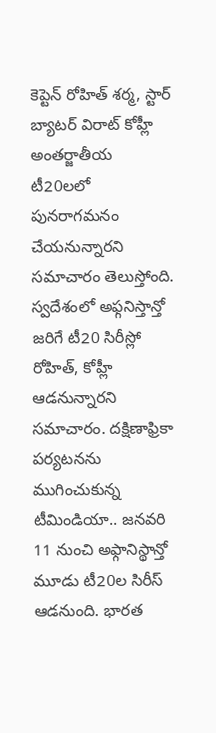కెప్టెన్ రోహిత్ శర్మ, స్టార్ బ్యాటర్ విరాట్ కోహ్లీ అంతర్జాతీయ టీ20లలో పునరాగమనం చేయనున్నారని సమాచారం తెలుస్తోంది. స్వదేశంలో అఫ్గనిస్తాన్తో జరిగే టీ20 సిరీస్లో రోహిత్, కోహ్లీ ఆడనున్నారని సమాచారం. దక్షిణాఫ్రికా పర్యటనను ముగించుకున్న టీమిండియా.. జనవరి 11 నుంచి అఫ్గానిస్థాన్తో మూడు టీ20ల సిరీస్ ఆడనుంది. భారత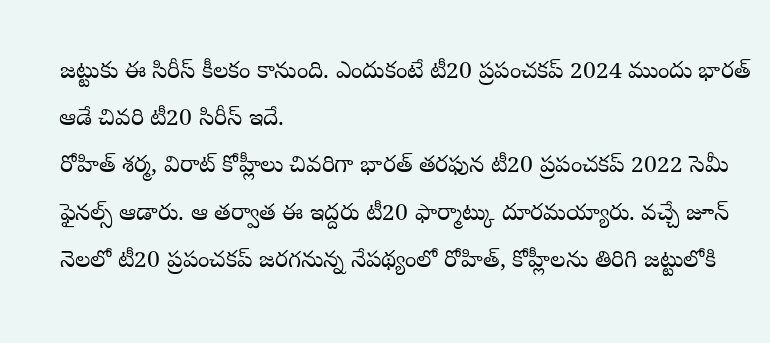జట్టుకు ఈ సిరీస్ కీలకం కానుంది. ఎందుకంటే టీ20 ప్రపంచకప్ 2024 ముందు భారత్ ఆడే చివరి టీ20 సిరీస్ ఇదే.
రోహిత్ శర్మ, విరాట్ కోహ్లీలు చివరిగా భారత్ తరఫున టీ20 ప్రపంచకప్ 2022 సెమీ ఫైనల్స్ ఆడారు. ఆ తర్వాత ఈ ఇద్దరు టీ20 ఫార్మాట్కు దూరమయ్యారు. వచ్చే జూన్ నెలలో టీ20 ప్రపంచకప్ జరగనున్న నేపథ్యంలో రోహిత్, కోహ్లీలను తిరిగి జట్టులోకి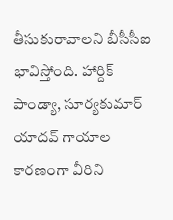తీసుకురావాలని బీసీసీఐ భావిస్తోంది. హార్దిక్ పాండ్యా, సూర్యకుమార్ యాదవ్ గాయాల కారణంగా వీరిని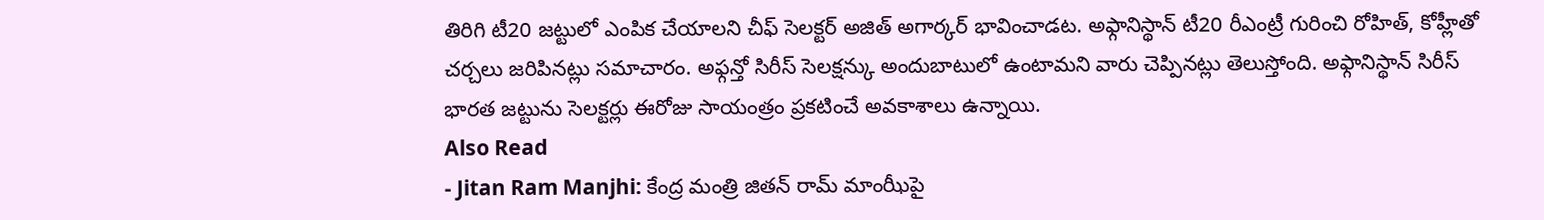తిరిగి టీ20 జట్టులో ఎంపిక చేయాలని చీఫ్ సెలక్టర్ అజిత్ అగార్కర్ భావించాడట. అఫ్గానిస్థాన్ టీ20 రీఎంట్రీ గురించి రోహిత్, కోహ్లీతో చర్చలు జరిపినట్లు సమాచారం. అఫ్గన్తో సిరీస్ సెలక్షన్కు అందుబాటులో ఉంటామని వారు చెప్పినట్లు తెలుస్తోంది. అఫ్గానిస్థాన్ సిరీస్ భారత జట్టును సెలక్టర్లు ఈరోజు సాయంత్రం ప్రకటించే అవకాశాలు ఉన్నాయి.
Also Read
- Jitan Ram Manjhi: కేంద్ర మంత్రి జితన్ రామ్ మాంఝీపై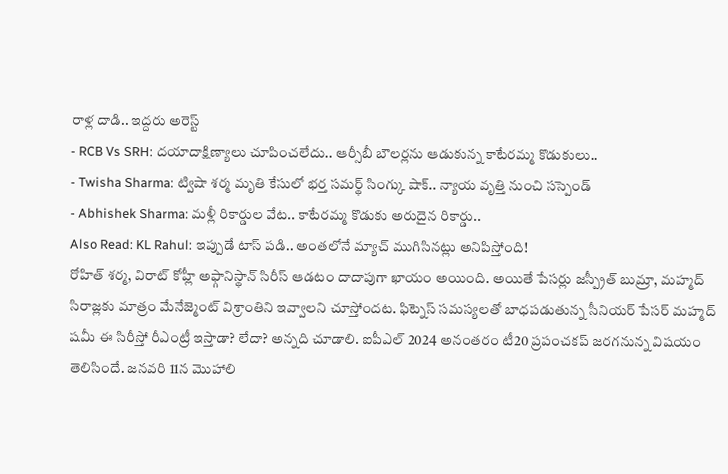రాళ్ల దాడి.. ఇద్దరు అరెస్ట్
- RCB Vs SRH: దయాదాక్షిణ్యాలు చూపించలేదు.. ఆర్సీబీ బౌలర్లను ఆడుకున్న కాటేరమ్మ కొడుకులు..
- Twisha Sharma: ట్విషా శర్మ మృతి కేసులో భర్త సమర్థ్ సింగ్కు షాక్.. న్యాయ వృత్తి నుంచి సస్పెండ్
- Abhishek Sharma: మళ్లీ రికార్డుల వేట.. కాటేరమ్మ కొడుకు అరుదైన రికార్డు..
Also Read: KL Rahul: ఇప్పుడే టాస్ పడి.. అంతలోనే మ్యాచ్ ముగిసినట్లు అనిపిస్తోంది!
రోహిత్ శర్మ, విరాట్ కోహ్లీ అఫ్గానిస్థాన్ సిరీస్ ఆడటం దాదాపుగా ఖాయం అయింది. అయితే పేసర్లు జస్ప్రీత్ బుమ్రా, మహ్మద్ సిరాజ్లకు మాత్రం మేనేజ్మెంట్ విశ్రాంతిని ఇవ్వాలని చూస్తోందట. ఫిట్నెస్ సమస్యలతో బాధపడుతున్న సీనియర్ పేసర్ మహ్మద్ షమీ ఈ సిరీస్తో రీఎంట్రీ ఇస్తాడా? లేదా? అన్నది చూడాలి. ఐపీఎల్ 2024 అనంతరం టీ20 ప్రపంచకప్ జరగనున్న విషయం తెలిసిందే. జనవరి 11న మొహాలి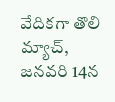వేదికగా తొలి మ్యాచ్, జనవరి 14న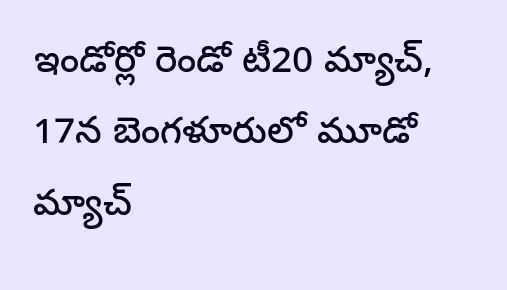ఇండోర్లో రెండో టీ20 మ్యాచ్, 17న బెంగళూరులో మూడో మ్యాచ్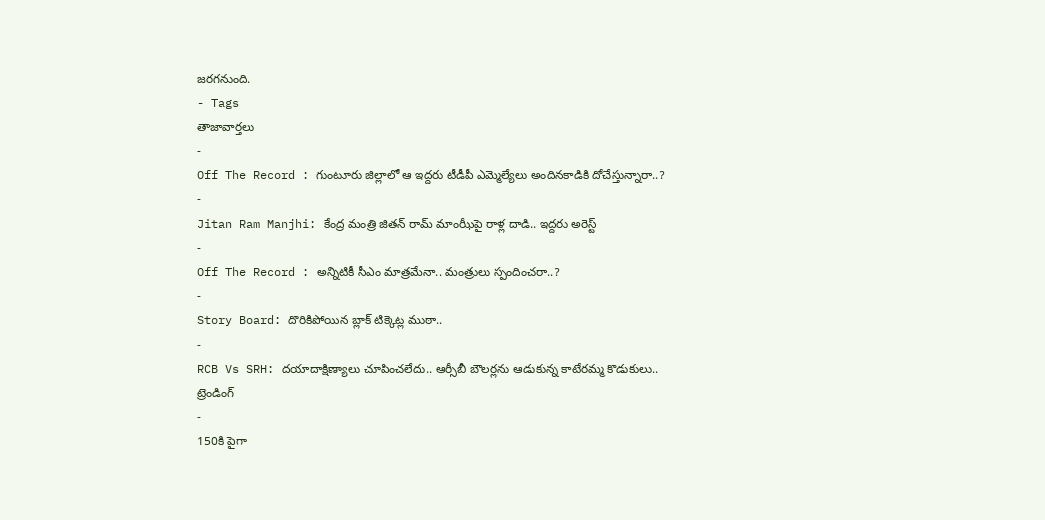జరగనుంది.
- Tags
తాజావార్తలు
-
Off The Record : గుంటూరు జిల్లాలో ఆ ఇద్దరు టీడీపీ ఎమ్మెల్యేలు అందినకాడికి దోచేస్తున్నారా..?
-
Jitan Ram Manjhi: కేంద్ర మంత్రి జితన్ రామ్ మాంఝీపై రాళ్ల దాడి.. ఇద్దరు అరెస్ట్
-
Off The Record : అన్నిటికీ సీఎం మాత్రమేనా.. మంత్రులు స్పందించరా..?
-
Story Board: దొరికిపోయిన బ్లాక్ టిక్కెట్ల ముఠా..
-
RCB Vs SRH: దయాదాక్షిణ్యాలు చూపించలేదు.. ఆర్సీబీ బౌలర్లను ఆడుకున్న కాటేరమ్మ కొడుకులు..
ట్రెండింగ్
-
150కి పైగా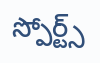స్పోర్ట్స్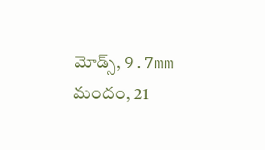మోడ్స్, 9.7mm మందం, 21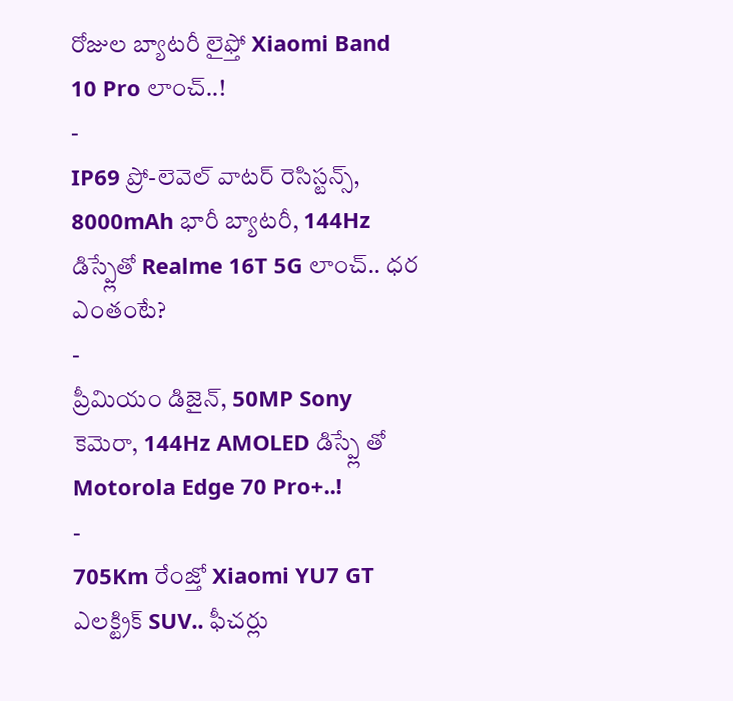రోజుల బ్యాటరీ లైఫ్తో Xiaomi Band 10 Pro లాంచ్..!
-
IP69 ప్రో-లెవెల్ వాటర్ రెసిస్టన్స్, 8000mAh భారీ బ్యాటరీ, 144Hz డిస్ప్లేతో Realme 16T 5G లాంచ్.. ధర ఎంతంటే?
-
ప్రీమియం డిజైన్, 50MP Sony కెమెరా, 144Hz AMOLED డిస్ప్లే తో Motorola Edge 70 Pro+..!
-
705Km రేంజ్తో Xiaomi YU7 GT ఎలక్ట్రిక్ SUV.. ఫీచర్లు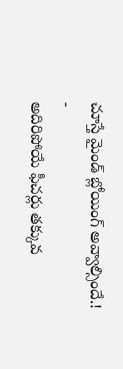చూస్తే మైండ్ బ్లోయింగ్ అవ్వాల్సిందే.!
-
అదిరిపోయే ఫీచర్లు తక్కువ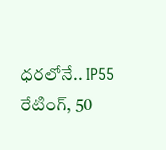ధరలోనే.. IP55 రేటింగ్, 50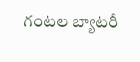గంటల బ్యాటరీ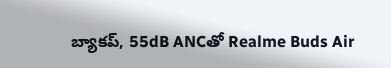బ్యాకప్, 55dB ANCతో Realme Buds Air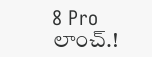8 Pro లాంచ్.!